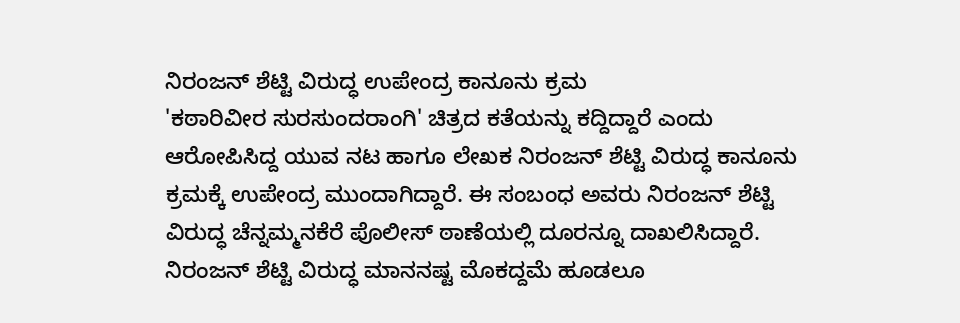ನಿರಂಜನ್ ಶೆಟ್ಟಿ ವಿರುದ್ಧ ಉಪೇಂದ್ರ ಕಾನೂನು ಕ್ರಮ
'ಕಠಾರಿವೀರ ಸುರಸುಂದರಾಂಗಿ' ಚಿತ್ರದ ಕತೆಯನ್ನು ಕದ್ದಿದ್ದಾರೆ ಎಂದು ಆರೋಪಿಸಿದ್ದ ಯುವ ನಟ ಹಾಗೂ ಲೇಖಕ ನಿರಂಜನ್ ಶೆಟ್ಟಿ ವಿರುದ್ಧ ಕಾನೂನು ಕ್ರಮಕ್ಕೆ ಉಪೇಂದ್ರ ಮುಂದಾಗಿದ್ದಾರೆ. ಈ ಸಂಬಂಧ ಅವರು ನಿರಂಜನ್ ಶೆಟ್ಟಿ ವಿರುದ್ಧ ಚೆನ್ನಮ್ಮನಕೆರೆ ಪೊಲೀಸ್ ಠಾಣೆಯಲ್ಲಿ ದೂರನ್ನೂ ದಾಖಲಿಸಿದ್ದಾರೆ.
ನಿರಂಜನ್ ಶೆಟ್ಟಿ ವಿರುದ್ಧ ಮಾನನಷ್ಟ ಮೊಕದ್ದಮೆ ಹೂಡಲೂ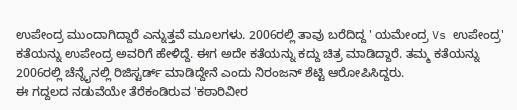ಉಪೇಂದ್ರ ಮುಂದಾಗಿದ್ದಾರೆ ಎನ್ನುತ್ತವೆ ಮೂಲಗಳು. 2006ರಲ್ಲಿ ತಾವು ಬರೆದಿದ್ದ ' ಯಮೇಂದ್ರ Vs ಉಪೇಂದ್ರ' ಕತೆಯನ್ನು ಉಪೇಂದ್ರ ಅವರಿಗೆ ಹೇಳಿದ್ದೆ. ಈಗ ಅದೇ ಕತೆಯನ್ನು ಕದ್ದು ಚಿತ್ರ ಮಾಡಿದ್ದಾರೆ. ತಮ್ಮ ಕತೆಯನ್ನು 2006ರಲ್ಲಿ ಚೆನ್ನೈನಲ್ಲಿ ರಿಜಿಸ್ಟರ್ಡ್ ಮಾಡಿದ್ದೇನೆ ಎಂದು ನಿರಂಜನ್ ಶೆಟ್ಟಿ ಆರೋಪಿಸಿದ್ದರು.
ಈ ಗದ್ದಲದ ನಡುವೆಯೇ ತೆರೆಕಂಡಿರುವ 'ಕಠಾರಿವೀರ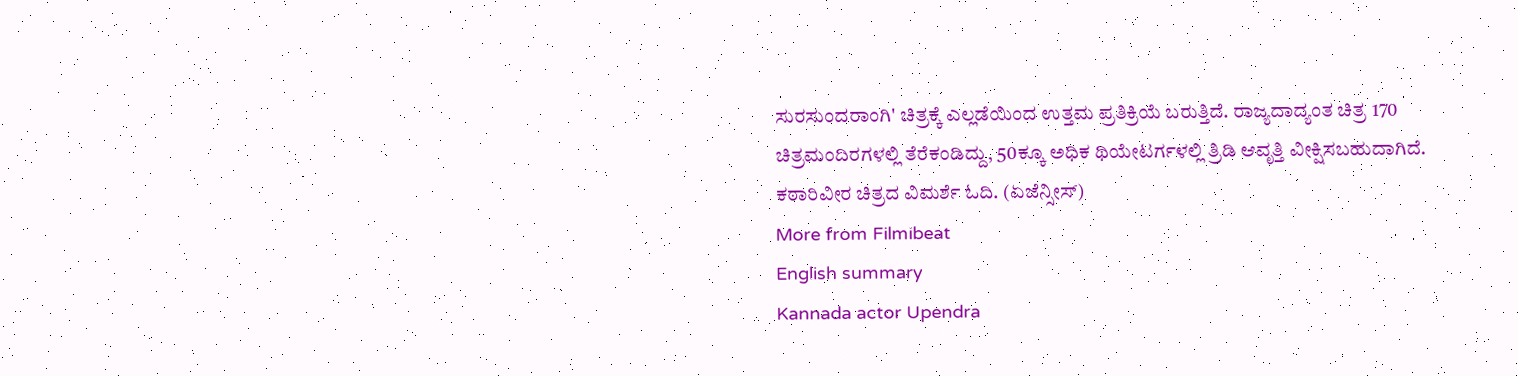ಸುರಸುಂದರಾಂಗಿ' ಚಿತ್ರಕ್ಕೆ ಎಲ್ಲಡೆಯಿಂದ ಉತ್ತಮ ಪ್ರತಿಕ್ರಿಯೆ ಬರುತ್ತಿದೆ. ರಾಜ್ಯದಾದ್ಯಂತ ಚಿತ್ರ 170 ಚಿತ್ರಮಂದಿರಗಳಲ್ಲಿ ತೆರೆಕಂಡಿದ್ದು, 50ಕ್ಕೂ ಅಧಿಕ ಥಿಯೇಟರ್ಗಳಲ್ಲಿ ತ್ರಿಡಿ ಆವೃತ್ತಿ ವೀಕ್ಷಿಸಬಹುದಾಗಿದೆ. ಕಠಾರಿವೀರ ಚಿತ್ರದ ವಿಮರ್ಶೆ ಓದಿ. (ಏಜೆನ್ಸೀಸ್)
More from Filmibeat
English summary
Kannada actor Upendra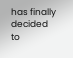has finally decided to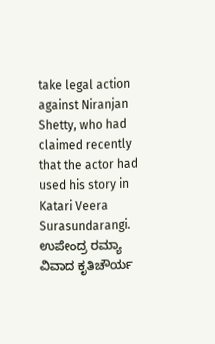take legal action against Niranjan Shetty, who had claimed recently that the actor had used his story in Katari Veera Surasundarangi.
ಉಪೇಂದ್ರ ರಮ್ಯಾ ವಿವಾದ ಕೃತಿಚೌರ್ಯ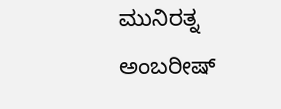ಮುನಿರತ್ನ ಅಂಬರೀಷ್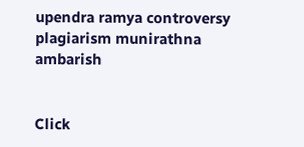upendra ramya controversy plagiarism munirathna ambarish


Click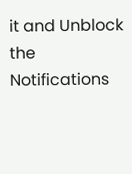it and Unblock the Notifications